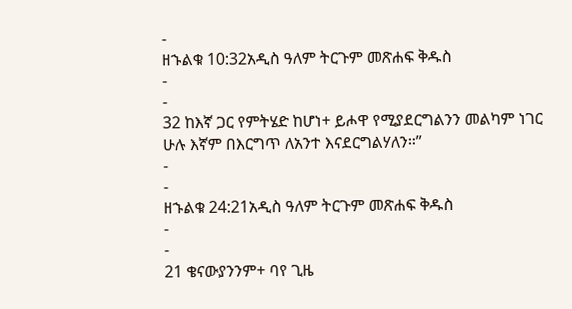-
ዘኁልቁ 10:32አዲስ ዓለም ትርጉም መጽሐፍ ቅዱስ
-
-
32 ከእኛ ጋር የምትሄድ ከሆነ+ ይሖዋ የሚያደርግልንን መልካም ነገር ሁሉ እኛም በእርግጥ ለአንተ እናደርግልሃለን።”
-
-
ዘኁልቁ 24:21አዲስ ዓለም ትርጉም መጽሐፍ ቅዱስ
-
-
21 ቄናውያንንም+ ባየ ጊዜ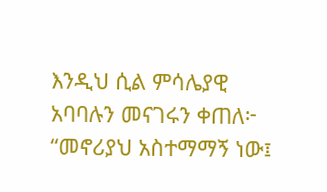እንዲህ ሲል ምሳሌያዊ አባባሉን መናገሩን ቀጠለ፦
“መኖሪያህ አስተማማኝ ነው፤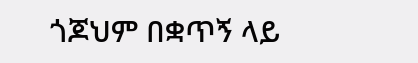ጎጆህም በቋጥኝ ላይ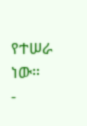የተሠራ ነው።
-